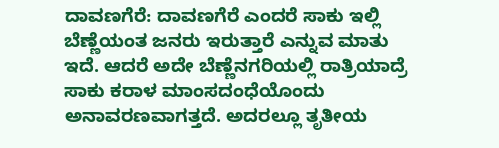ದಾವಣಗೆರೆ: ದಾವಣಗೆರೆ ಎಂದರೆ ಸಾಕು ಇಲ್ಲಿ ಬೆಣ್ಣೆಯಂತ ಜನರು ಇರುತ್ತಾರೆ ಎನ್ನುವ ಮಾತು ಇದೆ. ಆದರೆ ಅದೇ ಬೆಣ್ಣೆನಗರಿಯಲ್ಲಿ ರಾತ್ರಿಯಾದ್ರೆ ಸಾಕು ಕರಾಳ ಮಾಂಸದಂಧೆಯೊಂದು ಅನಾವರಣವಾಗತ್ತದೆ. ಅದರಲ್ಲೂ ತೃತೀಯ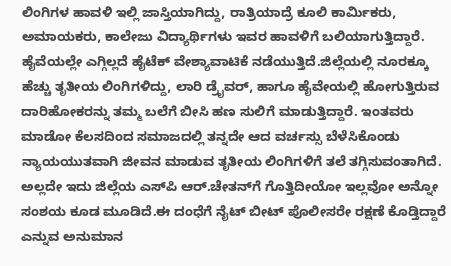ಲಿಂಗಿಗಳ ಹಾವಳಿ ಇಲ್ಲಿ ಜಾಸ್ತಿಯಾಗಿದ್ದು, ರಾತ್ರಿಯಾದ್ರೆ ಕೂಲಿ ಕಾರ್ಮಿಕರು, ಅಮಾಯಕರು, ಕಾಲೇಜು ವಿದ್ಯಾರ್ಥಿಗಳು ಇವರ ಹಾವಳಿಗೆ ಬಲಿಯಾಗುತ್ತಿದ್ದಾರೆ. ಹೈವೆಯಲ್ಲೇ ಎಗ್ಗಿಲ್ಲದೆ ಹೈಟೆಕ್ ವೇಶ್ಯಾವಾಟಿಕೆ ನಡೆಯುತ್ತಿದೆ.ಜಿಲ್ಲೆಯಲ್ಲಿ ನೂರಕ್ಕೂ ಹೆಚ್ಚು ತೃತೀಯ ಲಿಂಗಿಗಳಿದ್ದು, ಲಾರಿ ಡ್ರೈವರ್, ಹಾಗೂ ಹೈವೇಯಲ್ಲಿ ಹೋಗುತ್ತಿರುವ ದಾರಿಹೋಕರನ್ನು ತಮ್ಮ ಬಲೆಗೆ ಬೀಸಿ ಹಣ ಸುಲಿಗೆ ಮಾಡುತ್ತಿದ್ದಾರೆ. ಇಂತವರು ಮಾಡೋ ಕೆಲಸದಿಂದ ಸಮಾಜದಲ್ಲಿ ತನ್ನದೇ ಆದ ವರ್ಚಸ್ಸು ಬೆಳೆಸಿಕೊಂಡು ನ್ಯಾಯಯುತವಾಗಿ ಜೀವನ ಮಾಡುವ ತೃತೀಯ ಲಿಂಗಿಗಳಿಗೆ ತಲೆ ತಗ್ಗಿಸುವಂತಾಗಿದೆ. ಅಲ್ಲದೇ ಇದು ಜಿಲ್ಲೆಯ ಎಸ್‍ಪಿ ಆರ್.ಚೇತನ್‍ಗೆ ಗೊತ್ತಿದೀಯೋ ಇಲ್ಲವೋ ಅನ್ನೋ ಸಂಶಯ ಕೂಡ ಮೂಡಿದೆ.ಈ ದಂಧೆಗೆ ನೈಟ್ ಬೀಟ್ ಪೊಲೀಸರೇ ರಕ್ಷಣೆ ಕೊಡ್ತಿದ್ದಾರೆ ಎನ್ನುವ ಅನುಮಾನ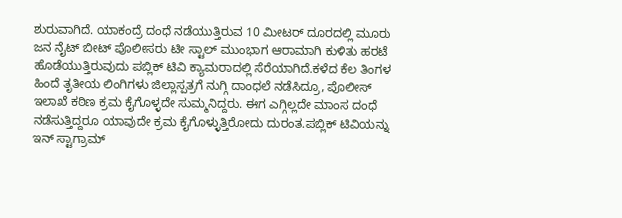ಶುರುವಾಗಿದೆ. ಯಾಕಂದ್ರೆ ದಂಧೆ ನಡೆಯುತ್ತಿರುವ 10 ಮೀಟರ್ ದೂರದಲ್ಲಿ ಮೂರು ಜನ ನೈಟ್ ಬೀಟ್ ಪೊಲೀಸರು ಟೀ ಸ್ಟಾಲ್ ಮುಂಭಾಗ ಆರಾಮಾಗಿ ಕುಳಿತು ಹರಟೆ ಹೊಡೆಯುತ್ತಿರುವುದು ಪಬ್ಲಿಕ್ ಟಿವಿ ಕ್ಯಾಮರಾದಲ್ಲಿ ಸೆರೆಯಾಗಿದೆ.ಕಳೆದ ಕೆಲ ತಿಂಗಳ ಹಿಂದೆ ತೃತೀಯ ಲಿಂಗಿಗಳು ಜಿಲ್ಲಾಸ್ಪತ್ರಗೆ ನುಗ್ಗಿ ದಾಂಧಲೆ ನಡೆಸಿದ್ರೂ, ಪೊಲೀಸ್ ಇಲಾಖೆ ಕಠಿಣ ಕ್ರಮ ಕೈಗೊಳ್ಳದೇ ಸುಮ್ಮನಿದ್ದರು. ಈಗ ಎಗ್ಗಿಲ್ಲದೇ ಮಾಂಸ ದಂಧೆ ನಡೆಸುತ್ತಿದ್ದರೂ ಯಾವುದೇ ಕ್ರಮ ಕೈಗೊಳ್ಳುತ್ತಿರೋದು ದುರಂತ.ಪಬ್ಲಿಕ್ ಟಿವಿಯನ್ನು ಇನ್ ಸ್ಟಾಗ್ರಾಮ್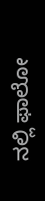ನಲ್ಲಿ ಫಾಲೋ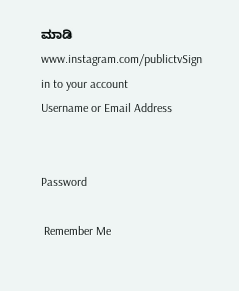ಮಾಡಿ www.instagram.com/publictvSign in to your account
Username or Email Address


Password

 Remember Me